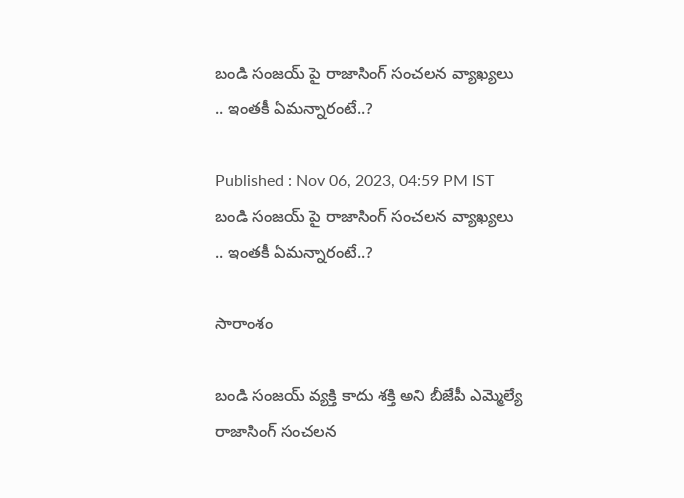బండి సంజయ్ పై రాజాసింగ్ సంచలన వ్యాఖ్యలు .. ఇంతకీ ఏమన్నారంటే..?

Published : Nov 06, 2023, 04:59 PM IST
బండి సంజయ్ పై రాజాసింగ్ సంచలన వ్యాఖ్యలు .. ఇంతకీ ఏమన్నారంటే..?

సారాంశం

బండి సంజయ్ వ్యక్తి కాదు శక్తి అని బీజేపీ ఎమ్మెల్యే రాజాసింగ్ సంచలన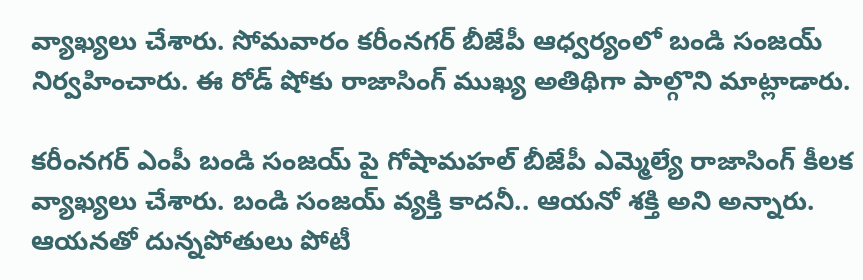వ్యాఖ్యలు చేశారు. సోమవారం కరీంనగర్ బీజేపీ ఆధ్వర్యంలో బండి సంజయ్ నిర్వహించారు. ఈ రోడ్ షోకు రాజాసింగ్ ముఖ్య అతిథిగా పాల్గొని మాట్లాడారు.

కరీంనగర్ ఎంపీ బండి సంజయ్ పై గోషామహల్ బీజేపీ ఎమ్మెల్యే రాజాసింగ్ కీలక వ్యాఖ్యలు చేశారు. బండి సంజయ్ వ్యక్తి కాదనీ.. ఆయనో శక్తి అని అన్నారు. ఆయనతో దున్నపోతులు పోటీ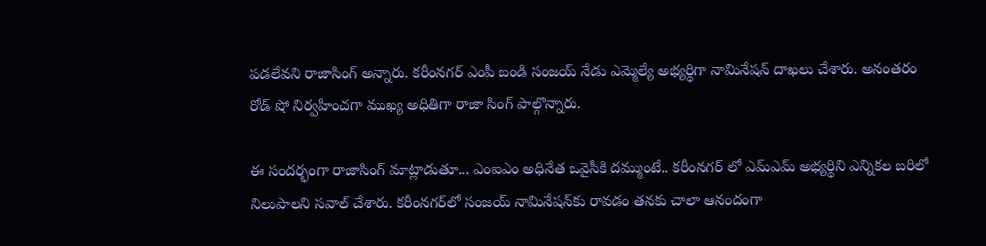పడలేవని రాజాసింగ్ అన్నారు. కరీంనగర్ ఎంపీ బండి సంజయ్ నేడు ఎమ్మెల్యే అభ్యర్థిగా నామినేషన్ దాఖలు చేశారు. అనంతరం రోడ్ షో నిర్వహించగా ముఖ్య అధితిగా రాజా సింగ్ పాల్గొన్నారు.

ఈ సందర్భంగా రాజాసింగ్ మాట్లాడుతూ... ఎంఐఎం అధినేత ఒవైసీకి దమ్ముంటే.. కరీంనగర్ లో ఎమ్ఎమ్ అభ్యర్థిని ఎన్నికల బరిలో నిలుపాలని సవాల్ చేశారు. కరీంనగర్‌లో సంజయ్ నామినేషన్‌కు రావడం తనకు చాలా ఆనందంగా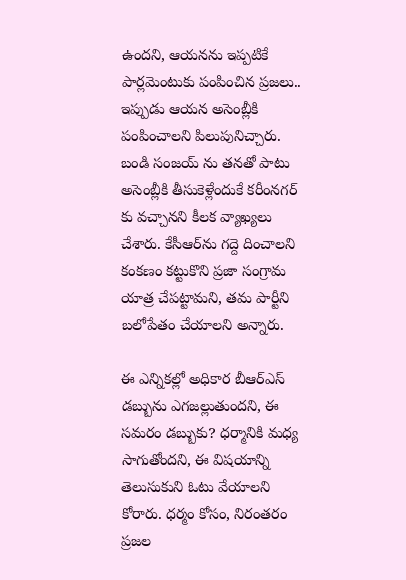ఉందని, ఆయనను ఇప్పటికే పార్లమెంటుకు పంపించిన ప్రజలు.. ఇప్పుడు ఆయన అసెంబ్లీకి పంపించాలని పిలుపునిచ్చారు. బండి సంజయ్ ను తనతో పాటు అసెంబ్లీకి తీసుకెళ్లేందుకే కరీంనగర్ కు వచ్చానని కీలక వ్యాఖ్యలు చేశారు. కేసీఆర్‌ను గద్దె దించాలని కంకణం కట్టుకొని ప్రజా సంగ్రామ యాత్ర చేపట్టామని, తమ పార్టీని  బలోపేతం చేయాలని అన్నారు.

ఈ ఎన్నికల్లో అధికార బీఆర్ఎస్ డబ్బును ఎగజల్లుతుందని, ఈ సమరం డబ్బుకు? ధర్మానికి మధ్య సాగుతోందని, ఈ విషయాన్ని తెలుసుకుని ఓటు వేయాలని కోరారు. ధర్మం కోసం, నిరంతరం ప్రజల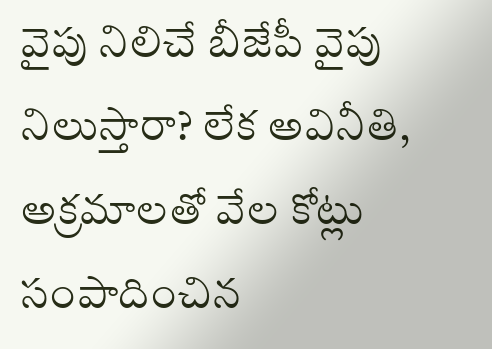వైపు నిలిచే బీజేపీ వైపు నిలుస్తారా? లేక అవినీతి, అక్రమాలతో వేల కోట్లు సంపాదించిన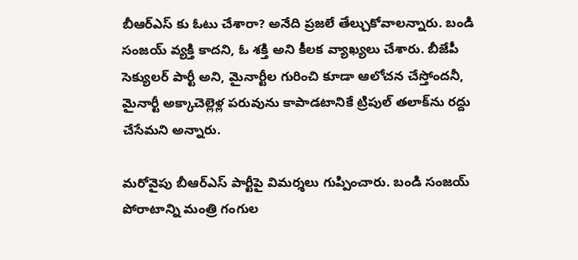బీఆర్ఎస్ కు ఓటు చేశారా? అనేది ప్రజలే తేల్చుకోవాలన్నారు. బండి సంజయ్ వ్యక్తి కాదని, ఓ శక్తి అని కీలక వ్యాఖ్యలు చేశారు. బీజేపీ సెక్యులర్ పార్టీ అని, మైనార్టీల గురించి కూడా ఆలోచన చేస్తోందనీ, మైనార్టీ అక్కాచెల్లెళ్ల పరువును కాపాడటానికే ట్రిపుల్ తలాక్‌ను రద్దు చేసేమని అన్నారు.

మరోవైపు బీఆర్ఎస్ పార్టీపై విమర్శలు గుప్పించారు. బండి సంజయ్ పోరాటాన్ని మంత్రి గంగుల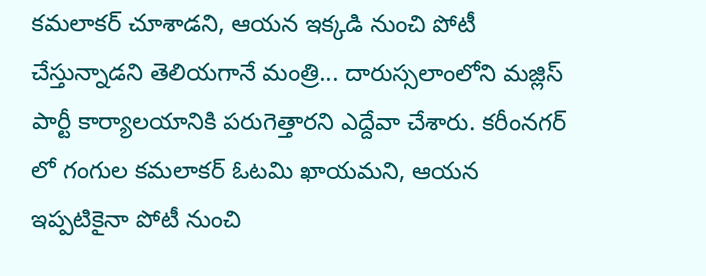కమలాకర్ చూశాడని, ఆయన ఇక్కడి నుంచి పోటీ చేస్తున్నాడని తెలియగానే మంత్రి... దారుస్సలాంలోని మజ్లిస్ పార్టీ కార్యాలయానికి పరుగెత్తారని ఎద్దేవా చేశారు. కరీంనగర్ లో గంగుల కమలాకర్ ఓటమి ఖాయమని, ఆయన ఇప్పటికైనా పోటీ నుంచి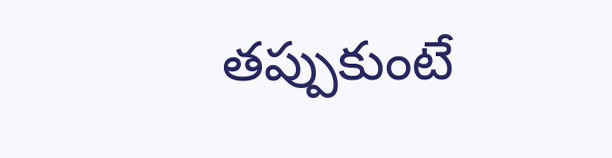తప్పుకుంటే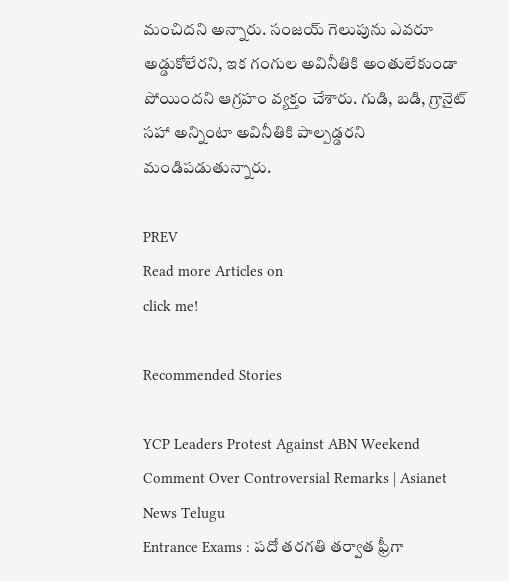మంచిదని అన్నారు. సంజయ్ గెలుపును ఎవరూ అడ్డుకోలేరని, ఇక గంగుల అవినీతికి అంతులేకుండా పోయిందని ఆగ్రహం వ్యక్తం చేశారు. గుడి, బడి, గ్రానైట్ సహా అన్నింటా అవినీతికి పాల్పడ్డరని మండిపడుతున్నారు.

PREV
Read more Articles on
click me!

Recommended Stories

YCP Leaders Protest Against ABN Weekend Comment Over Controversial Remarks | Asianet News Telugu
Entrance Exams : పదో తరగతి తర్వాత ఫ్రీగా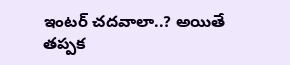ఇంటర్ చదవాలా..? అయితే తప్పక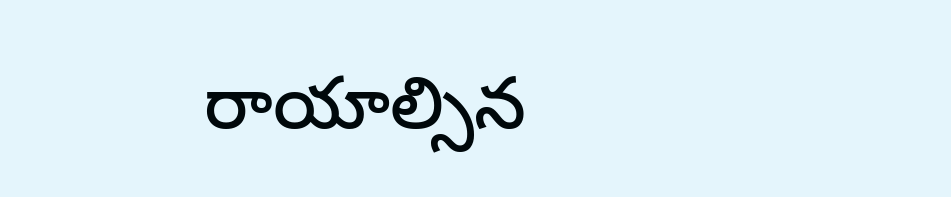రాయాల్సిన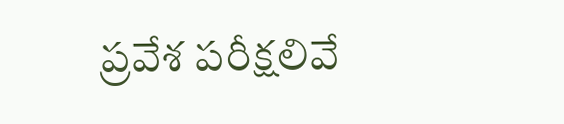ప్రవేశ పరీక్షలివే